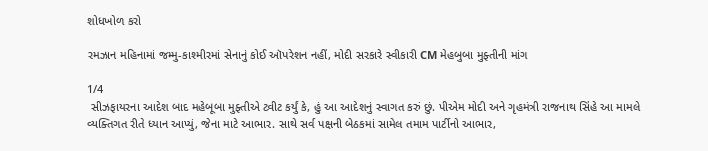શોધખોળ કરો

રમઝાન મહિનામાં જમ્મુ-કાશ્મીરમાં સેનાનું કોઈ ઑપરેશન નહીં, મોદી સરકારે સ્વીકારી CM મેહબુબા મુફ્તીની માંગ

1/4
 સીઝફાયરના આદેશ બાદ મહેબૂબા મુફ્તીએ ટ્વીટ કર્યું કે, હું આ આદેશનું સ્વાગત કરું છું. પીએમ મોદી અને ગૃહમંત્રી રાજનાથ સિંહે આ મામલે વ્યક્તિગત રીતે ધ્યાન આપ્યું, જેના માટે આભાર. સાથે સર્વ પક્ષની બેઠકમાં સામેલ તમામ પાર્ટીનો આભાર,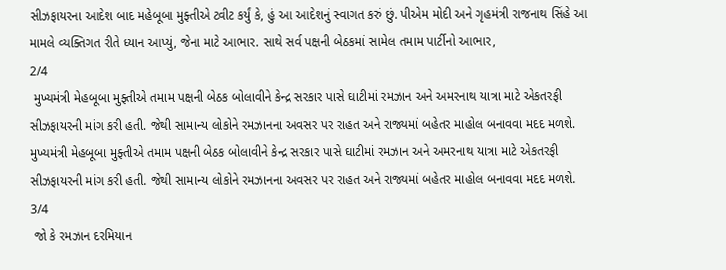સીઝફાયરના આદેશ બાદ મહેબૂબા મુફ્તીએ ટ્વીટ કર્યું કે, હું આ આદેશનું સ્વાગત કરું છું. પીએમ મોદી અને ગૃહમંત્રી રાજનાથ સિંહે આ મામલે વ્યક્તિગત રીતે ધ્યાન આપ્યું, જેના માટે આભાર. સાથે સર્વ પક્ષની બેઠકમાં સામેલ તમામ પાર્ટીનો આભાર,
2/4
 મુખ્યમંત્રી મેહબૂબા મુફ્તીએ તમામ પક્ષની બેઠક બોલાવીને કેન્દ્ર સરકાર પાસે ઘાટીમાં રમઝાન અને અમરનાથ યાત્રા માટે એકતરફી સીઝફાયરની માંગ કરી હતી. જેથી સામાન્ય લોકોને રમઝાનના અવસર પર રાહત અને રાજ્યમાં બહેતર માહોલ બનાવવા મદદ મળશે.
મુખ્યમંત્રી મેહબૂબા મુફ્તીએ તમામ પક્ષની બેઠક બોલાવીને કેન્દ્ર સરકાર પાસે ઘાટીમાં રમઝાન અને અમરનાથ યાત્રા માટે એકતરફી સીઝફાયરની માંગ કરી હતી. જેથી સામાન્ય લોકોને રમઝાનના અવસર પર રાહત અને રાજ્યમાં બહેતર માહોલ બનાવવા મદદ મળશે.
3/4
 જો કે રમઝાન દરમિયાન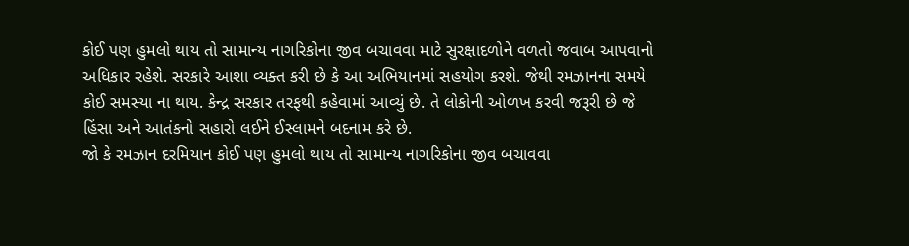કોઈ પણ હુમલો થાય તો સામાન્ય નાગરિકોના જીવ બચાવવા માટે સુરક્ષાદળોને વળતો જવાબ આપવાનો અધિકાર રહેશે. સરકારે આશા વ્યક્ત કરી છે કે આ અભિયાનમાં સહયોગ કરશે. જેથી રમઝાનના સમયે કોઈ સમસ્યા ના થાય. કેન્દ્ર સરકાર તરફથી કહેવામાં આવ્યું છે. તે લોકોની ઓળખ કરવી જરૂરી છે જે હિંસા અને આતંકનો સહારો લઈને ઈસ્લામને બદનામ કરે છે.
જો કે રમઝાન દરમિયાન કોઈ પણ હુમલો થાય તો સામાન્ય નાગરિકોના જીવ બચાવવા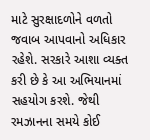માટે સુરક્ષાદળોને વળતો જવાબ આપવાનો અધિકાર રહેશે. સરકારે આશા વ્યક્ત કરી છે કે આ અભિયાનમાં સહયોગ કરશે. જેથી રમઝાનના સમયે કોઈ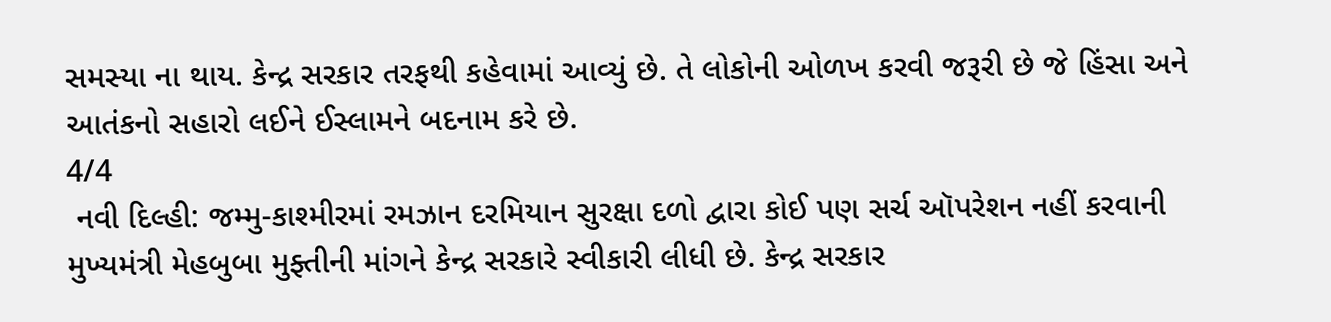સમસ્યા ના થાય. કેન્દ્ર સરકાર તરફથી કહેવામાં આવ્યું છે. તે લોકોની ઓળખ કરવી જરૂરી છે જે હિંસા અને આતંકનો સહારો લઈને ઈસ્લામને બદનામ કરે છે.
4/4
 નવી દિલ્હી: જમ્મુ-કાશ્મીરમાં રમઝાન દરમિયાન સુરક્ષા દળો દ્વારા કોઈ પણ સર્ચ ઑપરેશન નહીં કરવાની મુખ્યમંત્રી મેહબુબા મુફ્તીની માંગને કેન્દ્ર સરકારે સ્વીકારી લીધી છે. કેન્દ્ર સરકાર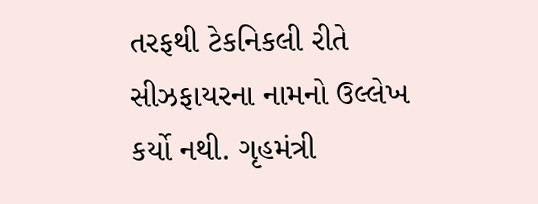તરફથી ટેકનિકલી રીતે સીઝફાયરના નામનો ઉલ્લેખ કર્યો નથી. ગૃહમંત્રી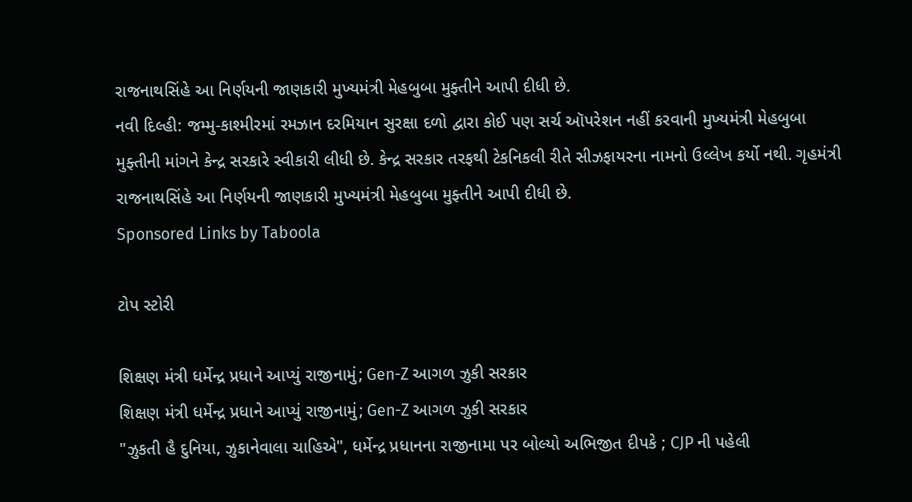રાજનાથસિંહે આ નિર્ણયની જાણકારી મુખ્યમંત્રી મેહબુબા મુફ્તીને આપી દીધી છે.
નવી દિલ્હી: જમ્મુ-કાશ્મીરમાં રમઝાન દરમિયાન સુરક્ષા દળો દ્વારા કોઈ પણ સર્ચ ઑપરેશન નહીં કરવાની મુખ્યમંત્રી મેહબુબા મુફ્તીની માંગને કેન્દ્ર સરકારે સ્વીકારી લીધી છે. કેન્દ્ર સરકાર તરફથી ટેકનિકલી રીતે સીઝફાયરના નામનો ઉલ્લેખ કર્યો નથી. ગૃહમંત્રી રાજનાથસિંહે આ નિર્ણયની જાણકારી મુખ્યમંત્રી મેહબુબા મુફ્તીને આપી દીધી છે.
Sponsored Links by Taboola

ટોપ સ્ટોરી

શિક્ષણ મંત્રી ધર્મેન્દ્ર પ્રધાને આપ્યું રાજીનામું; Gen-Z આગળ ઝુકી સરકાર
શિક્ષણ મંત્રી ધર્મેન્દ્ર પ્રધાને આપ્યું રાજીનામું; Gen-Z આગળ ઝુકી સરકાર
"ઝુકતી હૈ દુનિયા, ઝુકાનેવાલા ચાહિએ", ધર્મેન્દ્ર પ્રધાનના રાજીનામા પર બોલ્યો અભિજીત દીપકે ; CJP ની પહેલી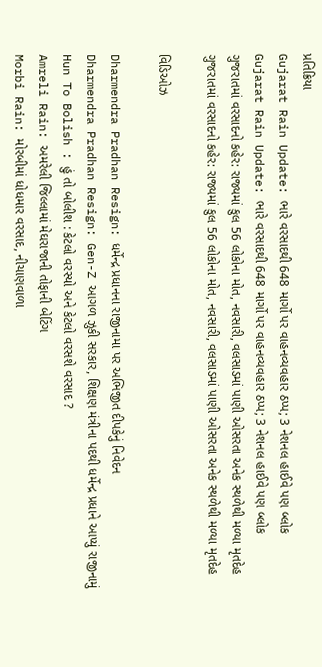પ્રતિક્રિયા
Gujarat Rain Update: ભારે વરસાદથી 648 માર્ગો પર વાહનવ્યવહાર ઠપ્પ; 3 નેશનલ હાઈવે પણ બ્લોક
Gujarat Rain Update: ભારે વરસાદથી 648 માર્ગો પર વાહનવ્યવહાર ઠપ્પ; 3 નેશનલ હાઈવે પણ બ્લોક
ગુજરાતમાં વરસાદનો કહેર: રાજ્યમાં કુલ 56 લોકોના મોત, નવસારી, વલસાડમાં પાણી ઓસરતા અનેક સ્થળેથી મળ્યા મૃતદેહ
ગુજરાતમાં વરસાદનો કહેર: રાજ્યમાં કુલ 56 લોકોના મોત, નવસારી, વલસાડમાં પાણી ઓસરતા અનેક સ્થળેથી મળ્યા મૃતદેહ

વિડિઓઝ

Dharmendra Pradhan Resign: ધર્મેન્દ્ર પ્રધાનના રાજીનામા પર અભિજીત દીપકેનું નિવેદન
Dharmendra Pradhan Resign: Gen-Z આગળ ઝુકી સરકાર, શિક્ષણ મંત્રીના પદથી ધર્મેન્દ્ર પ્રધાને આપ્યું રાજીનામું
Hun To Bolish : હું તો બોલીશ : કેટલો વરસ્યો અને કેટલો વરસશે વરસાદ ?
Amreli Rain: અમરેલી જિલ્લામાં મેઘરાજાની તોફાની બેટિંગ
Morbi Rain: મોરબીમાં ધોધમાર વરસાદ, નીચાણવાળા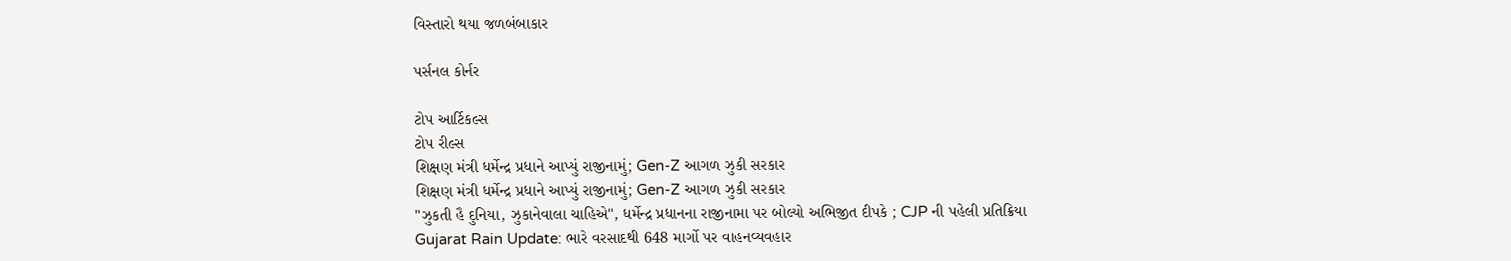વિસ્તારો થયા જળબંબાકાર

પર્સનલ કોર્નર

ટોપ આર્ટિકલ્સ
ટોપ રીલ્સ
શિક્ષણ મંત્રી ધર્મેન્દ્ર પ્રધાને આપ્યું રાજીનામું; Gen-Z આગળ ઝુકી સરકાર
શિક્ષણ મંત્રી ધર્મેન્દ્ર પ્રધાને આપ્યું રાજીનામું; Gen-Z આગળ ઝુકી સરકાર
"ઝુકતી હૈ દુનિયા, ઝુકાનેવાલા ચાહિએ", ધર્મેન્દ્ર પ્રધાનના રાજીનામા પર બોલ્યો અભિજીત દીપકે ; CJP ની પહેલી પ્રતિક્રિયા
Gujarat Rain Update: ભારે વરસાદથી 648 માર્ગો પર વાહનવ્યવહાર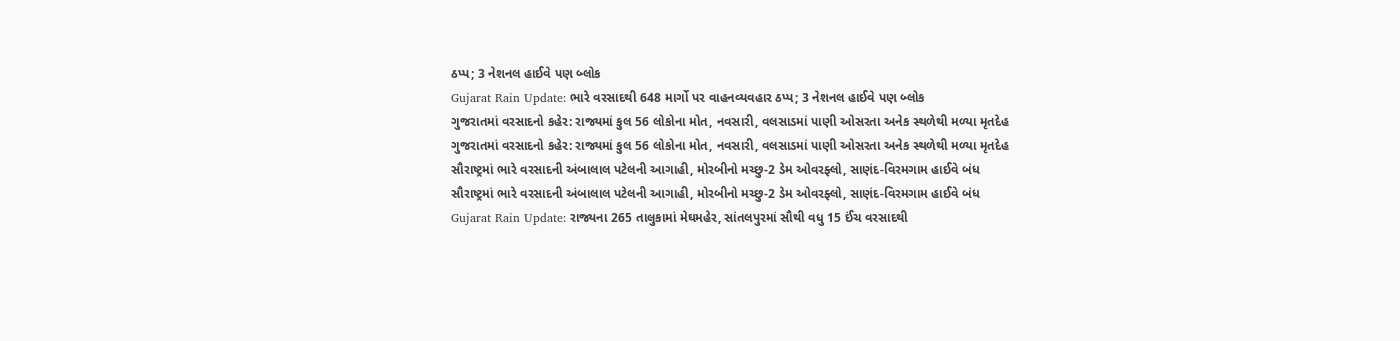ઠપ્પ; 3 નેશનલ હાઈવે પણ બ્લોક
Gujarat Rain Update: ભારે વરસાદથી 648 માર્ગો પર વાહનવ્યવહાર ઠપ્પ; 3 નેશનલ હાઈવે પણ બ્લોક
ગુજરાતમાં વરસાદનો કહેર: રાજ્યમાં કુલ 56 લોકોના મોત, નવસારી, વલસાડમાં પાણી ઓસરતા અનેક સ્થળેથી મળ્યા મૃતદેહ
ગુજરાતમાં વરસાદનો કહેર: રાજ્યમાં કુલ 56 લોકોના મોત, નવસારી, વલસાડમાં પાણી ઓસરતા અનેક સ્થળેથી મળ્યા મૃતદેહ
સૌરાષ્ટ્રમાં ભારે વરસાદની અંબાલાલ પટેલની આગાહી, મોરબીનો મચ્છુ-2 ડેમ ઓવરફ્લો, સાણંદ-વિરમગામ હાઈવે બંધ
સૌરાષ્ટ્રમાં ભારે વરસાદની અંબાલાલ પટેલની આગાહી, મોરબીનો મચ્છુ-2 ડેમ ઓવરફ્લો, સાણંદ-વિરમગામ હાઈવે બંધ
Gujarat Rain Update: રાજ્યના 265 તાલુકામાં મેઘમહેર, સાંતલપુરમાં સૌથી વધુ 15 ઈંચ વરસાદથી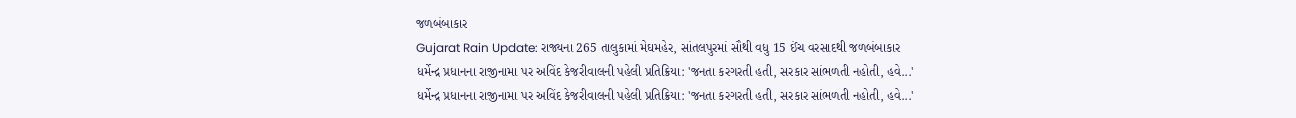જળબંબાકાર
Gujarat Rain Update: રાજ્યના 265 તાલુકામાં મેઘમહેર, સાંતલપુરમાં સૌથી વધુ 15 ઈંચ વરસાદથી જળબંબાકાર
ધર્મેન્દ્ર પ્રધાનના રાજીનામા પર અવિંદ કેજરીવાલની પહેલી પ્રતિક્રિયા: 'જનતા કરગરતી હતી, સરકાર સાંભળતી નહોતી, હવે...'
ધર્મેન્દ્ર પ્રધાનના રાજીનામા પર અવિંદ કેજરીવાલની પહેલી પ્રતિક્રિયા: 'જનતા કરગરતી હતી, સરકાર સાંભળતી નહોતી, હવે...'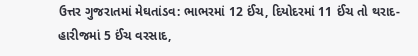ઉત્તર ગુજરાતમાં મેઘતાંડવ: ભાભરમાં 12 ઈંચ, દિયોદરમાં 11 ઈંચ તો થરાદ-હારીજમાં 5 ઈંચ વરસાદ,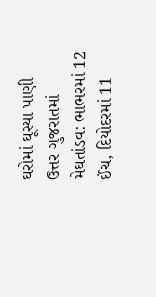ઘરોમાં ઘૂસ્યા પાણી
ઉત્તર ગુજરાતમાં મેઘતાંડવ: ભાભરમાં 12 ઈંચ, દિયોદરમાં 11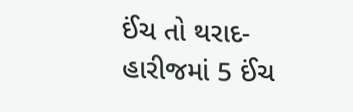ઈંચ તો થરાદ-હારીજમાં 5 ઈંચ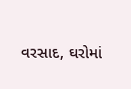વરસાદ, ઘરોમાં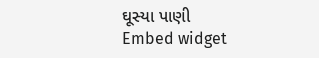ઘૂસ્યા પાણી
Embed widget